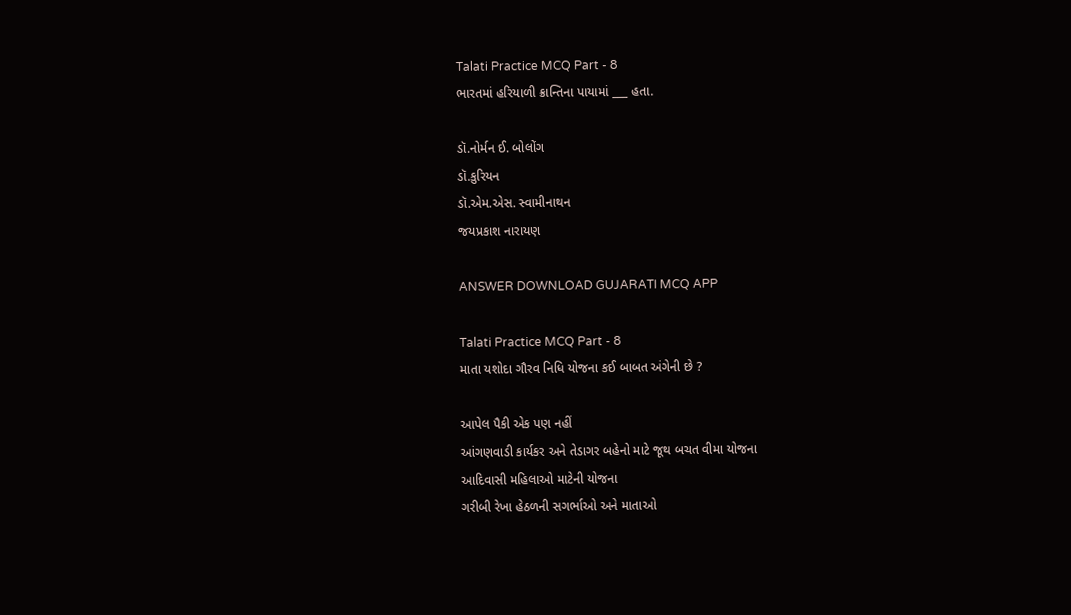Talati Practice MCQ Part - 8
ભારતમાં હરિયાળી ક્રાન્તિના પાયામાં ___ હતા.

ડૉ.નોર્મન ઈ. બોલોંગ
ડૉ.કુરિયન
ડૉ.એમ.એસ. સ્વામીનાથન
જયપ્રકાશ નારાયણ

ANSWER DOWNLOAD GUJARATI MCQ APP

Talati Practice MCQ Part - 8
માતા યશોદા ગૌરવ નિધિ યોજના કઈ બાબત અંગેની છે ?

આપેલ પૈકી એક પણ નહીં
આંગણવાડી કાર્યકર અને તેડાગર બહેનો માટે જૂથ બચત વીમા યોજના
આદિવાસી મહિલાઓ માટેની યોજના
ગરીબી રેખા હેઠળની સગર્ભાઓ અને માતાઓ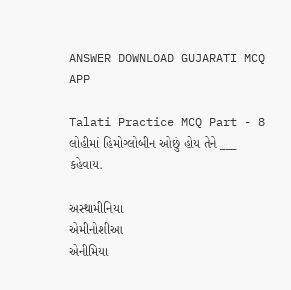ANSWER DOWNLOAD GUJARATI MCQ APP

Talati Practice MCQ Part - 8
લોહીમાં હિમોગ્લોબીન ઓછું હોય તેને ___ કહેવાય.

અસ્થામીનિયા
એમીનોશીઆ
એનીમિયા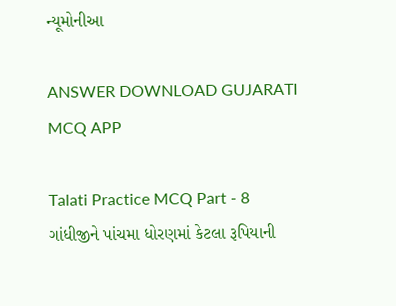ન્યૂમોનીઆ

ANSWER DOWNLOAD GUJARATI MCQ APP

Talati Practice MCQ Part - 8
ગાંધીજીને પાંચમા ધોરણમાં કેટલા રૂપિયાની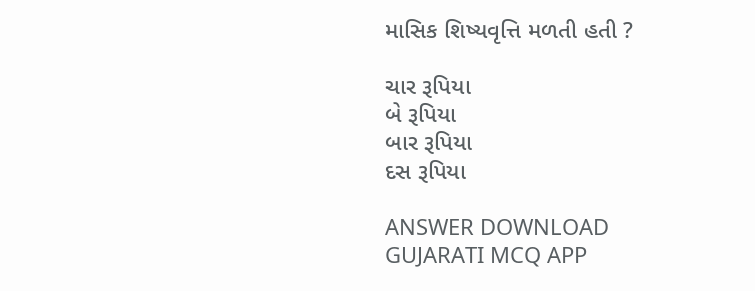માસિક શિષ્યવૃત્તિ મળતી હતી ?

ચાર રૂપિયા
બે રૂપિયા
બાર રૂપિયા
દસ રૂપિયા

ANSWER DOWNLOAD GUJARATI MCQ APP